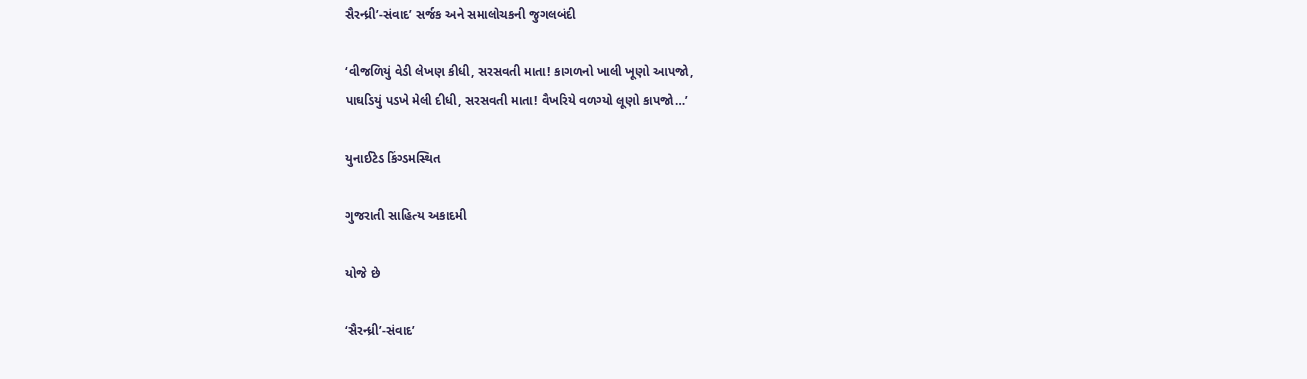સૈરન્ધ્રી’-સંવાદ’ સર્જક અને સમાલોચકની જુગલબંદી

‘વીજળિયું વેડી લેખણ કીધી, સરસવતી માતા! કાગળનો ખાલી ખૂણો આપજો,
પાઘડિયું પડખે મેલી દીધી, સરસવતી માતા! વૈખરિયે વળગ્યો લૂણો કાપજો…’

યુનાઈટેડ કિંગ્ડમસ્થિત

ગુજરાતી સાહિત્ય અકાદમી

યોજે છે

‘સૈરન્ધ્રી’-સંવાદ’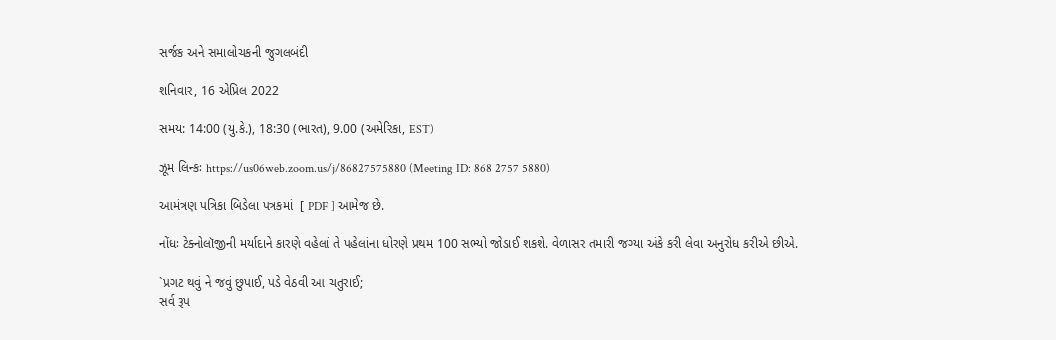સર્જક અને સમાલોચકની જુગલબંદી

શનિવાર, 16 એપ્રિલ 2022

સમય: 14:00 (યુ.કે.), 18:30 (ભારત), 9.00 (અમેરિકા, EST)

ઝૂમ લિન્કઃ https://us06web.zoom.us/j/86827575880 (Meeting ID: 868 2757 5880)

આમંત્રણ પત્રિકા બિડેલા પત્રકમાં  [ PDF ] આમેજ છે.

નોંધઃ ટેક્નોલૉજીની મર્યાદાને કારણે વહેલાં તે પહેલાંના ધોરણે પ્રથમ 100 સભ્યો જોડાઈ શકશે. વેળાસર તમારી જગ્યા અંકે કરી લેવા અનુરોધ કરીએ છીએ.

`પ્રગટ થવું ને જવું છુપાઈ, પડે વેઠવી આ ચતુરાઈ;
સર્વ રૂપ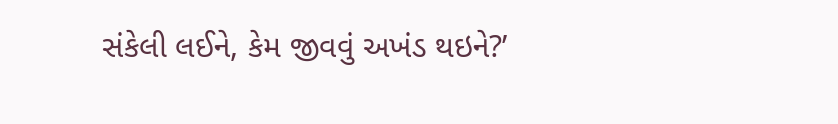સંકેલી લઈને, કેમ જીવવું અખંડ થઇને?’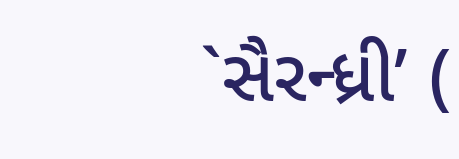`સૈરન્ધ્રી’ (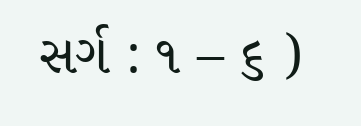સર્ગ : ૧ – ૬ )